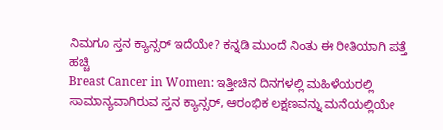ನಿಮಗೂ ಸ್ತನ ಕ್ಯಾನ್ಸರ್ ಇದೆಯೇ? ಕನ್ನಡಿ ಮುಂದೆ ನಿಂತು ಈ ರೀತಿಯಾಗಿ ಪತ್ತೆ ಹಚ್ಚಿ
Breast Cancer in Women: ಇತ್ತೀಚಿನ ದಿನಗಳಲ್ಲಿ ಮಹಿಳೆಯರಲ್ಲಿ ಸಾಮಾನ್ಯವಾಗಿರುವ ಸ್ತನ ಕ್ಯಾನ್ಸರ್, ಆರಂಭಿಕ ಲಕ್ಷಣವನ್ನು ಮನೆಯಲ್ಲಿಯೇ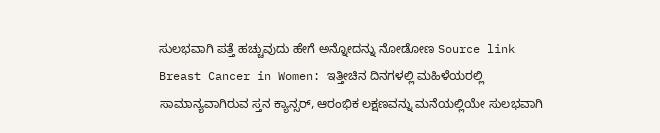ಸುಲಭವಾಗಿ ಪತ್ತೆ ಹಚ್ಚುವುದು ಹೇಗೆ ಅನ್ನೋದನ್ನು ನೋಡೋಣ Source link
Breast Cancer in Women: ಇತ್ತೀಚಿನ ದಿನಗಳಲ್ಲಿ ಮಹಿಳೆಯರಲ್ಲಿ ಸಾಮಾನ್ಯವಾಗಿರುವ ಸ್ತನ ಕ್ಯಾನ್ಸರ್, ಆರಂಭಿಕ ಲಕ್ಷಣವನ್ನು ಮನೆಯಲ್ಲಿಯೇ ಸುಲಭವಾಗಿ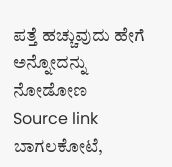ಪತ್ತೆ ಹಚ್ಚುವುದು ಹೇಗೆ ಅನ್ನೋದನ್ನು ನೋಡೋಣ Source link
ಬಾಗಲಕೋಟೆ,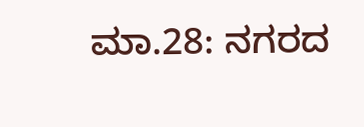ಮಾ.28: ನಗರದ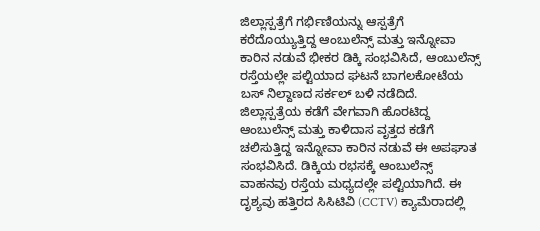ಜಿಲ್ಲಾಸ್ಪತ್ರೆಗೆ ಗರ್ಭಿಣಿಯನ್ನು ಆಸ್ಪತ್ರೆಗೆ ಕರೆದೊಯ್ಯುತ್ತಿದ್ದ ಆಂಬುಲೆನ್ಸ್ ಮತ್ತು ಇನ್ನೋವಾ ಕಾರಿನ ನಡುವೆ ಭೀಕರ ಡಿಕ್ಕಿ ಸಂಭವಿಸಿದೆ, ಆಂಬುಲೆನ್ಸ್ ರಸ್ತೆಯಲ್ಲೇ ಪಲ್ಟಿಯಾದ ಘಟನೆ ಬಾಗಲಕೋಟೆಯ ಬಸ್ ನಿಲ್ದಾಣದ ಸರ್ಕಲ್ ಬಳಿ ನಡೆದಿದೆ. ಜಿಲ್ಲಾಸ್ಪತ್ರೆಯ ಕಡೆಗೆ ವೇಗವಾಗಿ ಹೊರಟಿದ್ದ ಆಂಬುಲೆನ್ಸ್ ಮತ್ತು ಕಾಳಿದಾಸ ವೃತ್ತದ ಕಡೆಗೆ ಚಲಿಸುತ್ತಿದ್ದ ಇನ್ನೋವಾ ಕಾರಿನ ನಡುವೆ ಈ ಅಪಘಾತ ಸಂಭವಿಸಿದೆ. ಡಿಕ್ಕಿಯ ರಭಸಕ್ಕೆ ಆಂಬುಲೆನ್ಸ್ ವಾಹನವು ರಸ್ತೆಯ ಮಧ್ಯದಲ್ಲೇ ಪಲ್ಟಿಯಾಗಿದೆ. ಈ ದೃಶ್ಯವು ಹತ್ತಿರದ ಸಿಸಿಟಿವಿ (CCTV) ಕ್ಯಾಮೆರಾದಲ್ಲಿ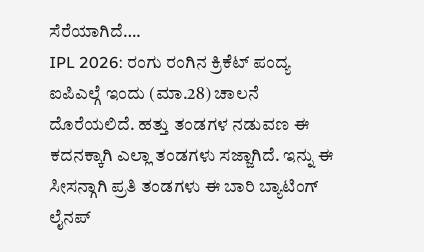ಸೆರೆಯಾಗಿದೆ….
IPL 2026: ರಂಗು ರಂಗಿನ ಕ್ರಿಕೆಟ್ ಪಂದ್ಯ ಐಪಿಎಲ್ಗೆ ಇಂದು (ಮಾ.28) ಚಾಲನೆ ದೊರೆಯಲಿದೆ. ಹತ್ತು ತಂಡಗಳ ನಡುವಣ ಈ ಕದನಕ್ಕಾಗಿ ಎಲ್ಲಾ ತಂಡಗಳು ಸಜ್ಜಾಗಿದೆ. ಇನ್ನು ಈ ಸೀಸನ್ಗಾಗಿ ಪ್ರತಿ ತಂಡಗಳು ಈ ಬಾರಿ ಬ್ಯಾಟಿಂಗ್ ಲೈನಪ್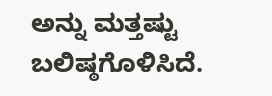ಅನ್ನು ಮತ್ತಷ್ಟು ಬಲಿಷ್ಠಗೊಳಿಸಿದೆ.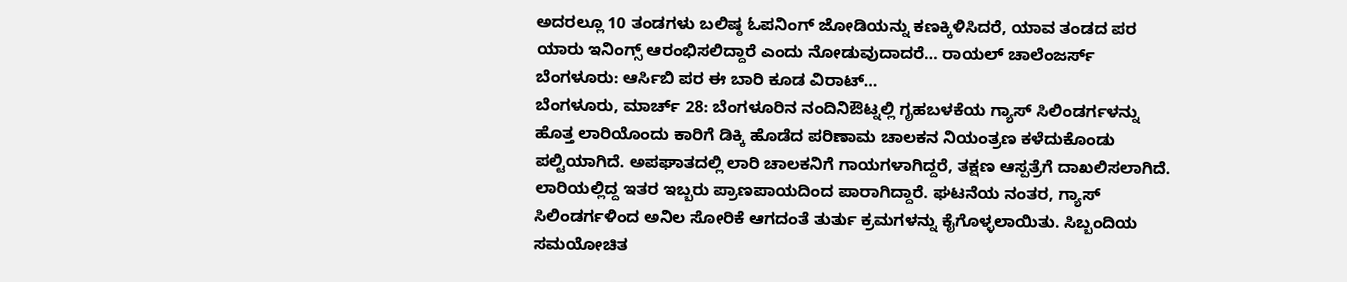ಅದರಲ್ಲೂ 10 ತಂಡಗಳು ಬಲಿಷ್ಠ ಓಪನಿಂಗ್ ಜೋಡಿಯನ್ನು ಕಣಕ್ಕಿಳಿಸಿದರೆ, ಯಾವ ತಂಡದ ಪರ ಯಾರು ಇನಿಂಗ್ಸ್ ಆರಂಭಿಸಲಿದ್ದಾರೆ ಎಂದು ನೋಡುವುದಾದರೆ… ರಾಯಲ್ ಚಾಲೆಂಜರ್ಸ್ ಬೆಂಗಳೂರು: ಆರ್ಸಿಬಿ ಪರ ಈ ಬಾರಿ ಕೂಡ ವಿರಾಟ್…
ಬೆಂಗಳೂರು, ಮಾರ್ಚ್ 28: ಬೆಂಗಳೂರಿನ ನಂದಿನಿಔಟ್ನಲ್ಲಿ ಗೃಹಬಳಕೆಯ ಗ್ಯಾಸ್ ಸಿಲಿಂಡರ್ಗಳನ್ನು ಹೊತ್ತ ಲಾರಿಯೊಂದು ಕಾರಿಗೆ ಡಿಕ್ಕಿ ಹೊಡೆದ ಪರಿಣಾಮ ಚಾಲಕನ ನಿಯಂತ್ರಣ ಕಳೆದುಕೊಂಡು ಪಲ್ಟಿಯಾಗಿದೆ. ಅಪಘಾತದಲ್ಲಿ ಲಾರಿ ಚಾಲಕನಿಗೆ ಗಾಯಗಳಾಗಿದ್ದರೆ, ತಕ್ಷಣ ಆಸ್ಪತ್ರೆಗೆ ದಾಖಲಿಸಲಾಗಿದೆ. ಲಾರಿಯಲ್ಲಿದ್ದ ಇತರ ಇಬ್ಬರು ಪ್ರಾಣಪಾಯದಿಂದ ಪಾರಾಗಿದ್ದಾರೆ. ಘಟನೆಯ ನಂತರ, ಗ್ಯಾಸ್ ಸಿಲಿಂಡರ್ಗಳಿಂದ ಅನಿಲ ಸೋರಿಕೆ ಆಗದಂತೆ ತುರ್ತು ಕ್ರಮಗಳನ್ನು ಕೈಗೊಳ್ಳಲಾಯಿತು. ಸಿಬ್ಬಂದಿಯ ಸಮಯೋಚಿತ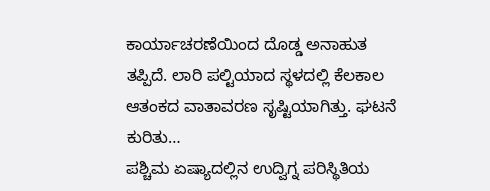ಕಾರ್ಯಾಚರಣೆಯಿಂದ ದೊಡ್ಡ ಅನಾಹುತ ತಪ್ಪಿದೆ. ಲಾರಿ ಪಲ್ಟಿಯಾದ ಸ್ಥಳದಲ್ಲಿ ಕೆಲಕಾಲ ಆತಂಕದ ವಾತಾವರಣ ಸೃಷ್ಟಿಯಾಗಿತ್ತು. ಘಟನೆ ಕುರಿತು…
ಪಶ್ಚಿಮ ಏಷ್ಯಾದಲ್ಲಿನ ಉದ್ವಿಗ್ನ ಪರಿಸ್ಥಿತಿಯ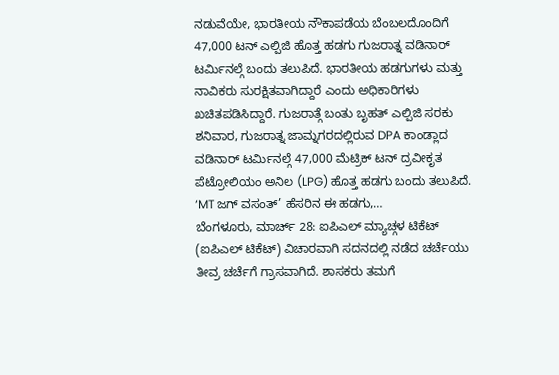ನಡುವೆಯೇ, ಭಾರತೀಯ ನೌಕಾಪಡೆಯ ಬೆಂಬಲದೊಂದಿಗೆ 47,000 ಟನ್ ಎಲ್ಪಿಜಿ ಹೊತ್ತ ಹಡಗು ಗುಜರಾತ್ನ ವಡಿನಾರ್ ಟರ್ಮಿನಲ್ಗೆ ಬಂದು ತಲುಪಿದೆ. ಭಾರತೀಯ ಹಡಗುಗಳು ಮತ್ತು ನಾವಿಕರು ಸುರಕ್ಷಿತವಾಗಿದ್ದಾರೆ ಎಂದು ಅಧಿಕಾರಿಗಳು ಖಚಿತಪಡಿಸಿದ್ದಾರೆ. ಗುಜರಾತ್ಗೆ ಬಂತು ಬೃಹತ್ ಎಲ್ಪಿಜಿ ಸರಕು ಶನಿವಾರ, ಗುಜರಾತ್ನ ಜಾಮ್ನಗರದಲ್ಲಿರುವ DPA ಕಾಂಡ್ಲಾದ ವಡಿನಾರ್ ಟರ್ಮಿನಲ್ಗೆ 47,000 ಮೆಟ್ರಿಕ್ ಟನ್ ದ್ರವೀಕೃತ ಪೆಟ್ರೋಲಿಯಂ ಅನಿಲ (LPG) ಹೊತ್ತ ಹಡಗು ಬಂದು ತಲುಪಿದೆ. ‘MT ಜಗ್ ವಸಂತ್’ ಹೆಸರಿನ ಈ ಹಡಗು,…
ಬೆಂಗಳೂರು, ಮಾರ್ಚ್ 28: ಐಪಿಎಲ್ ಮ್ಯಾಚ್ಗಳ ಟಿಕೆಟ್ (ಐಪಿಎಲ್ ಟಿಕೆಟ್) ವಿಚಾರವಾಗಿ ಸದನದಲ್ಲಿ ನಡೆದ ಚರ್ಚೆಯು ತೀವ್ರ ಚರ್ಚೆಗೆ ಗ್ರಾಸವಾಗಿದೆ. ಶಾಸಕರು ತಮಗೆ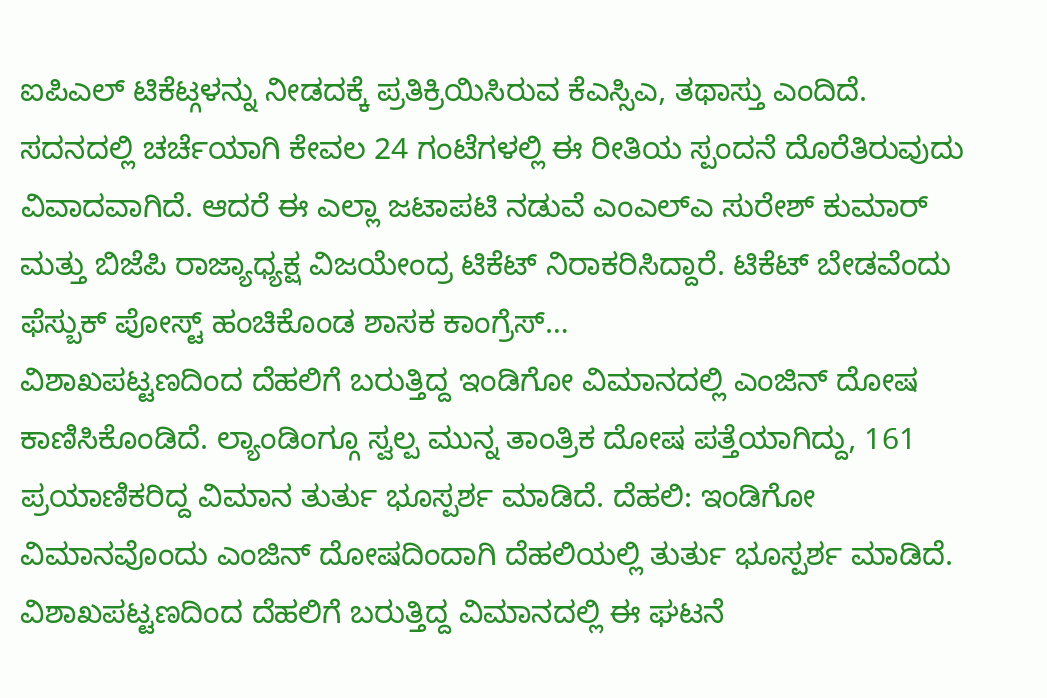ಐಪಿಎಲ್ ಟಿಕೆಟ್ಗಳನ್ನು ನೀಡದಕ್ಕೆ ಪ್ರತಿಕ್ರಿಯಿಸಿರುವ ಕೆಎಸ್ಸಿಎ, ತಥಾಸ್ತು ಎಂದಿದೆ. ಸದನದಲ್ಲಿ ಚರ್ಚೆಯಾಗಿ ಕೇವಲ 24 ಗಂಟೆಗಳಲ್ಲಿ ಈ ರೀತಿಯ ಸ್ಪಂದನೆ ದೊರೆತಿರುವುದು ವಿವಾದವಾಗಿದೆ. ಆದರೆ ಈ ಎಲ್ಲಾ ಜಟಾಪಟಿ ನಡುವೆ ಎಂಎಲ್ಎ ಸುರೇಶ್ ಕುಮಾರ್ ಮತ್ತು ಬಿಜೆಪಿ ರಾಜ್ಯಾಧ್ಯಕ್ಷ ವಿಜಯೇಂದ್ರ ಟಿಕೆಟ್ ನಿರಾಕರಿಸಿದ್ದಾರೆ. ಟಿಕೆಟ್ ಬೇಡವೆಂದು ಫೆಸ್ಬುಕ್ ಪೋಸ್ಟ್ ಹಂಚಿಕೊಂಡ ಶಾಸಕ ಕಾಂಗ್ರೆಸ್…
ವಿಶಾಖಪಟ್ಟಣದಿಂದ ದೆಹಲಿಗೆ ಬರುತ್ತಿದ್ದ ಇಂಡಿಗೋ ವಿಮಾನದಲ್ಲಿ ಎಂಜಿನ್ ದೋಷ ಕಾಣಿಸಿಕೊಂಡಿದೆ. ಲ್ಯಾಂಡಿಂಗ್ಗೂ ಸ್ವಲ್ಪ ಮುನ್ನ ತಾಂತ್ರಿಕ ದೋಷ ಪತ್ತೆಯಾಗಿದ್ದು, 161 ಪ್ರಯಾಣಿಕರಿದ್ದ ವಿಮಾನ ತುರ್ತು ಭೂಸ್ಪರ್ಶ ಮಾಡಿದೆ. ದೆಹಲಿ: ಇಂಡಿಗೋ ವಿಮಾನವೊಂದು ಎಂಜಿನ್ ದೋಷದಿಂದಾಗಿ ದೆಹಲಿಯಲ್ಲಿ ತುರ್ತು ಭೂಸ್ಪರ್ಶ ಮಾಡಿದೆ. ವಿಶಾಖಪಟ್ಟಣದಿಂದ ದೆಹಲಿಗೆ ಬರುತ್ತಿದ್ದ ವಿಮಾನದಲ್ಲಿ ಈ ಘಟನೆ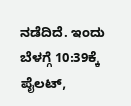ನಡೆದಿದೆ. ಇಂದು ಬೆಳಗ್ಗೆ 10:39ಕ್ಕೆ ಪೈಲಟ್,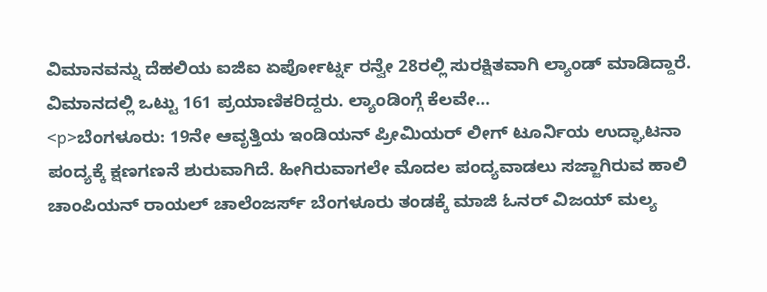ವಿಮಾನವನ್ನು ದೆಹಲಿಯ ಐಜಿಐ ಏರ್ಪೋರ್ಟ್ನ ರನ್ವೇ 28ರಲ್ಲಿ ಸುರಕ್ಷಿತವಾಗಿ ಲ್ಯಾಂಡ್ ಮಾಡಿದ್ದಾರೆ. ವಿಮಾನದಲ್ಲಿ ಒಟ್ಟು 161 ಪ್ರಯಾಣಿಕರಿದ್ದರು. ಲ್ಯಾಂಡಿಂಗ್ಗೆ ಕೆಲವೇ…
<p>ಬೆಂಗಳೂರು: 19ನೇ ಆವೃತ್ತಿಯ ಇಂಡಿಯನ್ ಪ್ರೀಮಿಯರ್ ಲೀಗ್ ಟೂರ್ನಿಯ ಉದ್ಘಾಟನಾ ಪಂದ್ಯಕ್ಕೆ ಕ್ಷಣಗಣನೆ ಶುರುವಾಗಿದೆ. ಹೀಗಿರುವಾಗಲೇ ಮೊದಲ ಪಂದ್ಯವಾಡಲು ಸಜ್ಜಾಗಿರುವ ಹಾಲಿ ಚಾಂಪಿಯನ್ ರಾಯಲ್ ಚಾಲೆಂಜರ್ಸ್ ಬೆಂಗಳೂರು ತಂಡಕ್ಕೆ ಮಾಜಿ ಓನರ್ ವಿಜಯ್ ಮಲ್ಯ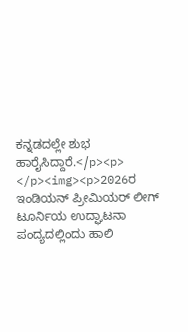ಕನ್ನಡದಲ್ಲೇ ಶುಭ ಹಾರೈಸಿದ್ದಾರೆ.</p><p> </p><img><p>2026ರ ಇಂಡಿಯನ್ ಪ್ರೀಮಿಯರ್ ಲೀಗ್ ಟೂರ್ನಿಯ ಉದ್ಘಾಟನಾ ಪಂದ್ಯದಲ್ಲಿಂದು ಹಾಲಿ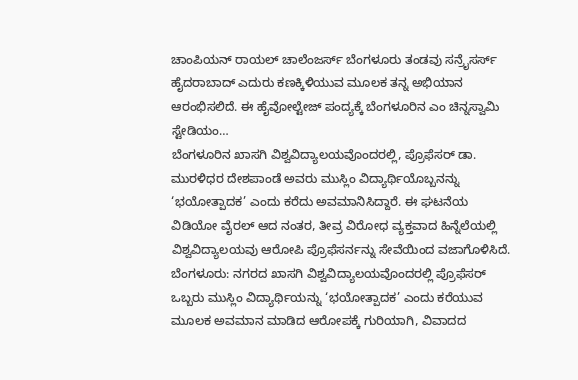ಚಾಂಪಿಯನ್ ರಾಯಲ್ ಚಾಲೆಂಜರ್ಸ್ ಬೆಂಗಳೂರು ತಂಡವು ಸನ್ರೈಸರ್ಸ್ ಹೈದರಾಬಾದ್ ಎದುರು ಕಣಕ್ಕಿಳಿಯುವ ಮೂಲಕ ತನ್ನ ಅಭಿಯಾನ ಆರಂಭಿಸಲಿದೆ. ಈ ಹೈವೋಲ್ಟೇಜ್ ಪಂದ್ಯಕ್ಕೆ ಬೆಂಗಳೂರಿನ ಎಂ ಚಿನ್ನಸ್ವಾಮಿ ಸ್ಟೇಡಿಯಂ…
ಬೆಂಗಳೂರಿನ ಖಾಸಗಿ ವಿಶ್ವವಿದ್ಯಾಲಯವೊಂದರಲ್ಲಿ, ಪ್ರೊಫೆಸರ್ ಡಾ. ಮುರಳಿಧರ ದೇಶಪಾಂಡೆ ಅವರು ಮುಸ್ಲಿಂ ವಿದ್ಯಾರ್ಥಿಯೊಬ್ಬನನ್ನು ‘ಭಯೋತ್ಪಾದಕ’ ಎಂದು ಕರೆದು ಅವಮಾನಿಸಿದ್ದಾರೆ. ಈ ಘಟನೆಯ ವಿಡಿಯೋ ವೈರಲ್ ಆದ ನಂತರ, ತೀವ್ರ ವಿರೋಧ ವ್ಯಕ್ತವಾದ ಹಿನ್ನೆಲೆಯಲ್ಲಿ ವಿಶ್ವವಿದ್ಯಾಲಯವು ಆರೋಪಿ ಪ್ರೊಫೆಸರ್ನನ್ನು ಸೇವೆಯಿಂದ ವಜಾಗೊಳಿಸಿದೆ. ಬೆಂಗಳೂರು: ನಗರದ ಖಾಸಗಿ ವಿಶ್ವವಿದ್ಯಾಲಯವೊಂದರಲ್ಲಿ ಪ್ರೊಫೆಸರ್ ಒಬ್ಬರು ಮುಸ್ಲಿಂ ವಿದ್ಯಾರ್ಥಿಯನ್ನು ‘ಭಯೋತ್ಪಾದಕ’ ಎಂದು ಕರೆಯುವ ಮೂಲಕ ಅವಮಾನ ಮಾಡಿದ ಆರೋಪಕ್ಕೆ ಗುರಿಯಾಗಿ, ವಿವಾದದ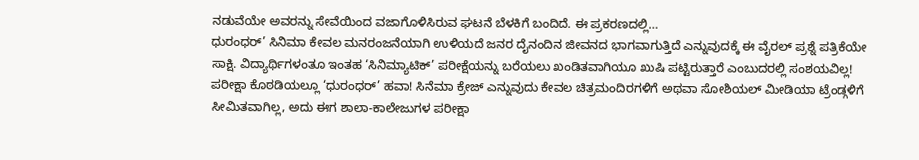ನಡುವೆಯೇ ಅವರನ್ನು ಸೇವೆಯಿಂದ ವಜಾಗೊಳಿಸಿರುವ ಘಟನೆ ಬೆಳಕಿಗೆ ಬಂದಿದೆ. ಈ ಪ್ರಕರಣದಲ್ಲಿ…
ಧುರಂಧರ್’ ಸಿನಿಮಾ ಕೇವಲ ಮನರಂಜನೆಯಾಗಿ ಉಳಿಯದೆ ಜನರ ದೈನಂದಿನ ಜೀವನದ ಭಾಗವಾಗುತ್ತಿದೆ ಎನ್ನುವುದಕ್ಕೆ ಈ ವೈರಲ್ ಪ್ರಶ್ನೆ ಪತ್ರಿಕೆಯೇ ಸಾಕ್ಷಿ. ವಿದ್ಯಾರ್ಥಿಗಳಂತೂ ಇಂತಹ ‘ಸಿನಿಮ್ಯಾಟಿಕ್’ ಪರೀಕ್ಷೆಯನ್ನು ಬರೆಯಲು ಖಂಡಿತವಾಗಿಯೂ ಖುಷಿ ಪಟ್ಟಿರುತ್ತಾರೆ ಎಂಬುದರಲ್ಲಿ ಸಂಶಯವಿಲ್ಲ! ಪರೀಕ್ಷಾ ಕೊಠಡಿಯಲ್ಲೂ ‘ಧುರಂಧರ್’ ಹವಾ! ಸಿನೆಮಾ ಕ್ರೇಜ್ ಎನ್ನುವುದು ಕೇವಲ ಚಿತ್ರಮಂದಿರಗಳಿಗೆ ಅಥವಾ ಸೋಶಿಯಲ್ ಮೀಡಿಯಾ ಟ್ರೆಂಡ್ಗಳಿಗೆ ಸೀಮಿತವಾಗಿಲ್ಲ, ಅದು ಈಗ ಶಾಲಾ-ಕಾಲೇಜುಗಳ ಪರೀಕ್ಷಾ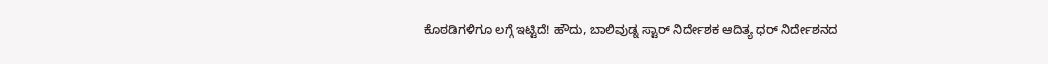ಕೊಠಡಿಗಳಿಗೂ ಲಗ್ಗೆ ಇಟ್ಟಿದೆ! ಹೌದು, ಬಾಲಿವುಡ್ನ ಸ್ಟಾರ್ ನಿರ್ದೇಶಕ ಆದಿತ್ಯ ಧರ್ ನಿರ್ದೇಶನದ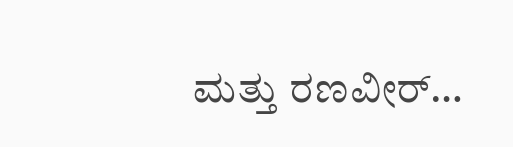ಮತ್ತು ರಣವೀರ್…